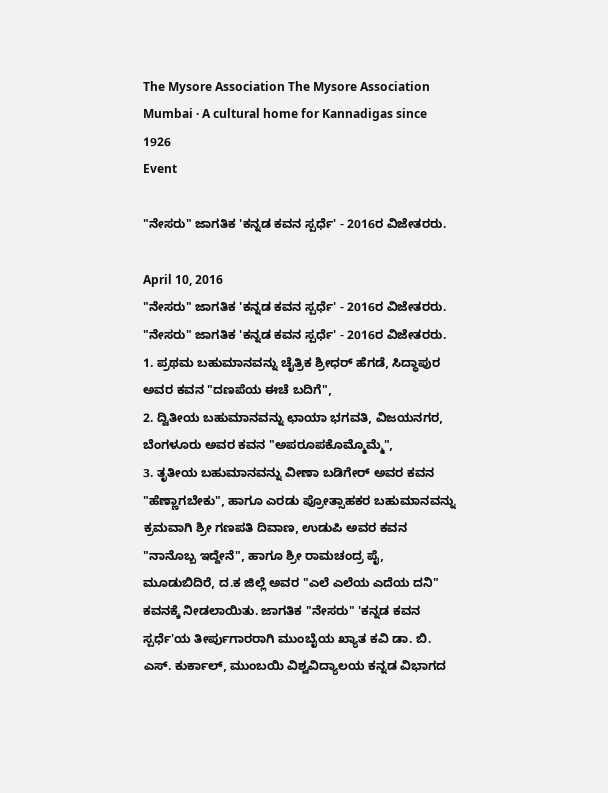The Mysore Association The Mysore Association Mumbai · A cultural home for Kannadigas since 1926
Event

"ನೇಸರು" ಜಾಗತಿಕ 'ಕನ್ನಡ ಕವನ ಸ್ಪರ್ಧೆ' - 2016ರ ವಿಜೇತರರು.

April 10, 2016
"ನೇಸರು" ಜಾಗತಿಕ 'ಕನ್ನಡ ಕವನ ಸ್ಪರ್ಧೆ' - 2016ರ ವಿಜೇತರರು.
"ನೇಸರು" ಜಾಗತಿಕ 'ಕನ್ನಡ ಕವನ ಸ್ಪರ್ಧೆ' - 2016ರ ವಿಜೇತರರು.
1. ಪ್ರಥಮ ಬಹುಮಾನವನ್ನು ಚೈತ್ರಿಕ ಶ್ರೀಧರ್ ಹೆಗಡೆ, ಸಿದ್ಧಾಪುರ ಅವರ ಕವನ "ದಣಪೆಯ ಈಚೆ ಬದಿಗೆ",
2. ದ್ವಿತೀಯ ಬಹುಮಾನವನ್ನು ಛಾಯಾ ಭಗವತಿ, ವಿಜಯನಗರ, ಬೆಂಗಳೂರು ಅವರ ಕವನ "ಅಪರೂಪಕೊಮ್ಮೊಮ್ಮೆ",
3. ತೃತೀಯ ಬಹುಮಾನವನ್ನು ವೀಣಾ ಬಡಿಗೇರ್ ಅವರ ಕವನ "ಹೆಣ್ಣಾಗಬೇಕು", ಹಾಗೂ ಎರಡು ಪ್ರೋತ್ಸಾಹಕರ ಬಹುಮಾನವನ್ನು ಕ್ರಮವಾಗಿ ಶ್ರೀ ಗಣಪತಿ ದಿವಾಣ, ಉಡುಪಿ ಅವರ ಕವನ "ನಾನೊಬ್ಬ ಇದ್ದೇನೆ", ಹಾಗೂ ಶ್ರೀ ರಾಮಚಂದ್ರ ಪೈ, ಮೂಡುಬಿದಿರೆ, ದ.ಕ ಜಿಲ್ಲೆ ಅವರ "ಎಲೆ ಎಲೆಯ ಎದೆಯ ದನಿ" ಕವನಕ್ಕೆ ನೀಡಲಾಯಿತು. ಜಾಗತಿಕ "ನೇಸರು" 'ಕನ್ನಡ ಕವನ ಸ್ಪರ್ಧೆ'ಯ ತೀರ್ಪುಗಾರರಾಗಿ ಮುಂಬೈಯ ಖ್ಯಾತ ಕವಿ ಡಾ. ಬಿ. ಎಸ್. ಕುರ್ಕಾಲ್, ಮುಂಬಯಿ ವಿಶ್ವವಿದ್ಯಾಲಯ ಕನ್ನಡ ವಿಭಾಗದ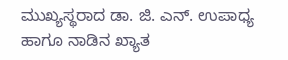ಮುಖ್ಯಸ್ಥರಾದ ಡಾ. ಜಿ. ಎನ್. ಉಪಾಧ್ಯ ಹಾಗೂ ನಾಡಿನ ಖ್ಯಾತ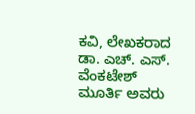ಕವಿ, ಲೇಖಕರಾದ ಡಾ. ಎಚ್. ಎಸ್. ವೆಂಕಟೇಶ್ ಮೂರ್ತಿ ಅವರು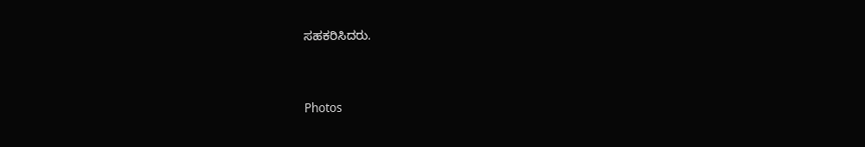ಸಹಕರಿಸಿದರು.


Photos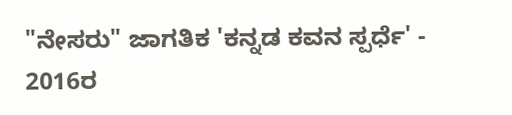"ನೇಸರು" ಜಾಗತಿಕ 'ಕನ್ನಡ ಕವನ ಸ್ಪರ್ಧೆ' - 2016ರ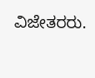ವಿಜೇತರರು.